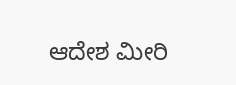ಆದೇಶ ಮೀರಿ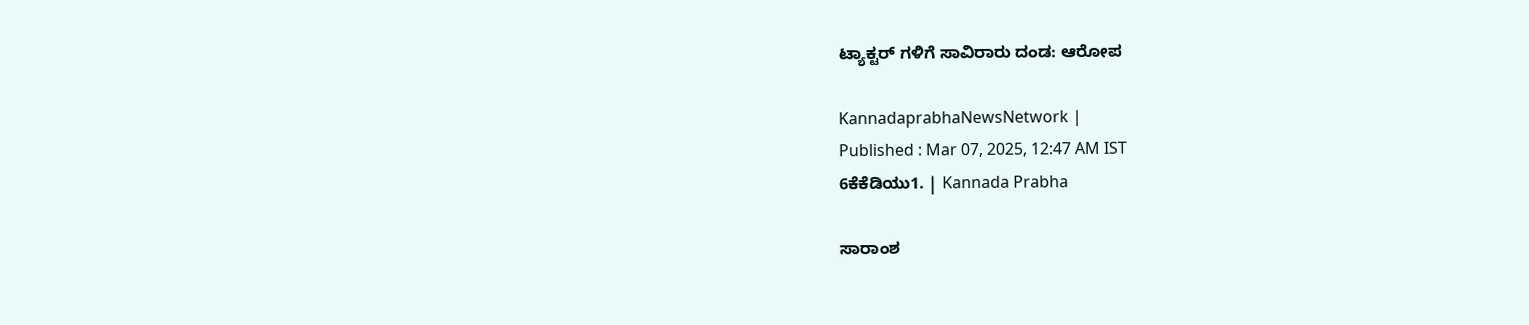ಟ್ಯಾಕ್ಟರ್‌ ಗಳಿಗೆ ಸಾವಿರಾರು ದಂಡ: ಆರೋಪ

KannadaprabhaNewsNetwork |
Published : Mar 07, 2025, 12:47 AM IST
6ಕೆಕೆಡಿಯು1. | Kannada Prabha

ಸಾರಾಂಶ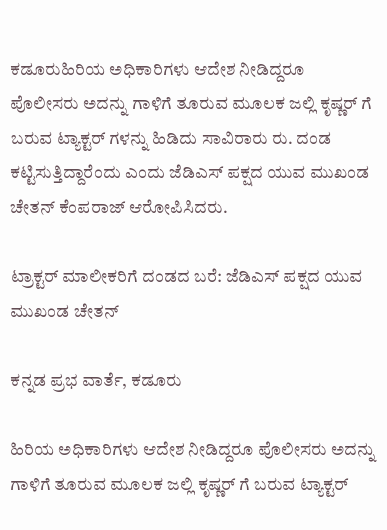ಕಡೂರುಹಿರಿಯ ಅಧಿಕಾರಿಗಳು ಆದೇಶ ನೀಡಿದ್ದರೂ ಪೊಲೀಸರು ಅದನ್ನು ಗಾಳಿಗೆ ತೂರುವ ಮೂಲಕ ಜಲ್ಲಿ ಕೃಷ್ಣರ್ ಗೆ ಬರುವ ಟ್ಯಾಕ್ಟರ್ ಗಳನ್ನು ಹಿಡಿದು ಸಾವಿರಾರು ರು. ದಂಡ ಕಟ್ಟಿಸುತ್ತಿದ್ದಾರೆಂದು ಎಂದು ಜೆಡಿಎಸ್ ಪಕ್ಷದ ಯುವ ಮುಖಂಡ ಚೇತನ್ ಕೆಂಪರಾಜ್ ಆರೋಪಿಸಿದರು.

ಟ್ರಾಕ್ಟರ್‌ ಮಾಲೀಕರಿಗೆ ದಂಡದ ಬರೆ: ಜೆಡಿಎಸ್ ಪಕ್ಷದ ಯುವ ಮುಖಂಡ ಚೇತನ್

ಕನ್ನಡ ಪ್ರಭ ವಾರ್ತೆ, ಕಡೂರು

ಹಿರಿಯ ಅಧಿಕಾರಿಗಳು ಆದೇಶ ನೀಡಿದ್ದರೂ ಪೊಲೀಸರು ಅದನ್ನು ಗಾಳಿಗೆ ತೂರುವ ಮೂಲಕ ಜಲ್ಲಿ ಕೃಷ್ಣರ್ ಗೆ ಬರುವ ಟ್ಯಾಕ್ಟರ್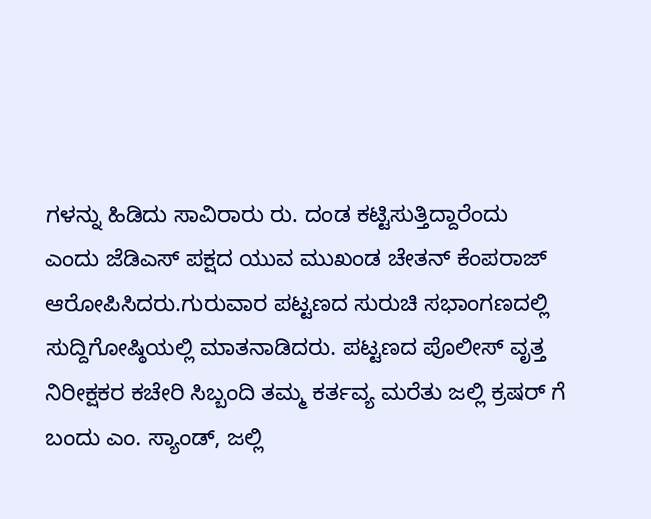ಗಳನ್ನು ಹಿಡಿದು ಸಾವಿರಾರು ರು. ದಂಡ ಕಟ್ಟಿಸುತ್ತಿದ್ದಾರೆಂದು ಎಂದು ಜೆಡಿಎಸ್ ಪಕ್ಷದ ಯುವ ಮುಖಂಡ ಚೇತನ್ ಕೆಂಪರಾಜ್ ಆರೋಪಿಸಿದರು.ಗುರುವಾರ ಪಟ್ಟಣದ ಸುರುಚಿ ಸಭಾಂಗಣದಲ್ಲಿ ಸುದ್ದಿಗೋಷ್ಠಿಯಲ್ಲಿ ಮಾತನಾಡಿದರು. ಪಟ್ಟಣದ ಪೊಲೀಸ್ ವೃತ್ತ ನಿರೀಕ್ಷಕರ ಕಚೇರಿ ಸಿಬ್ಬಂದಿ ತಮ್ಮ ಕರ್ತವ್ಯ ಮರೆತು ಜಲ್ಲಿ ಕ್ರಷರ್ ಗೆ ಬಂದು ಎಂ. ಸ್ಯಾಂಡ್, ಜಲ್ಲಿ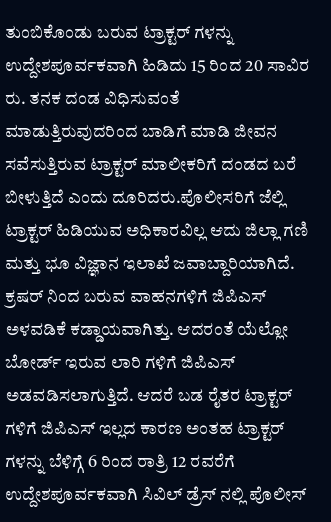ತುಂಬಿಕೊಂಡು ಬರುವ ಟ್ರಾಕ್ಟರ್ ಗಳನ್ನು ಉದ್ದೇಶಪೂರ್ವಕವಾಗಿ ಹಿಡಿದು 15 ರಿಂದ 20 ಸಾವಿರ ರು. ತನಕ ದಂಡ ವಿಧಿಸುವಂತೆ ಮಾಡುತ್ತಿರುವುದರಿಂದ ಬಾಡಿಗೆ ಮಾಡಿ ಜೀವನ ಸವೆಸುತ್ತಿರುವ ಟ್ರಾಕ್ಟರ್‌ ಮಾಲೀಕರಿಗೆ ದಂಡದ ಬರೆ ಬೀಳುತ್ತಿದೆ ಎಂದು ದೂರಿದರು.ಪೊಲೀಸರಿಗೆ ಜೆಲ್ಲಿ ಟ್ರಾಕ್ಟರ್ ಹಿಡಿಯುವ ಅಧಿಕಾರವಿಲ್ಲ ಆದು ಜಿಲ್ಲಾ ಗಣಿ ಮತ್ತು ಭೂ ವಿಜ್ಞಾನ ಇಲಾಖೆ ಜವಾಬ್ದಾರಿಯಾಗಿದೆ. ಕ್ರಷರ್ ನಿಂದ ಬರುವ ವಾಹನಗಳಿಗೆ ಜಿಪಿಎಸ್ ಅಳವಡಿಕೆ ಕಡ್ಡಾಯವಾಗಿತ್ತು. ಆದರಂತೆ ಯೆಲ್ಲೋ ಬೋರ್ಡ್ ಇರುವ ಲಾರಿ ಗಳಿಗೆ ಜಿಪಿಎಸ್ ಅಡವಡಿಸಲಾಗುತ್ತಿದೆ. ಆದರೆ ಬಡ ರೈತರ ಟ್ರಾಕ್ಟರ್ ಗಳಿಗೆ ಜಿಪಿಎಸ್ ಇಲ್ಲದ ಕಾರಣ ಅಂತಹ ಟ್ರಾಕ್ಟರ್‌ ಗಳನ್ನು ಬೆಳಿಗ್ಗೆ 6 ರಿಂದ ರಾತ್ರಿ 12 ರವರೆಗೆ ಉದ್ದೇಶಪೂರ್ವಕವಾಗಿ ಸಿವಿಲ್‌ ಡ್ರೆಸ್ ನಲ್ಲಿ ಪೊಲೀಸ್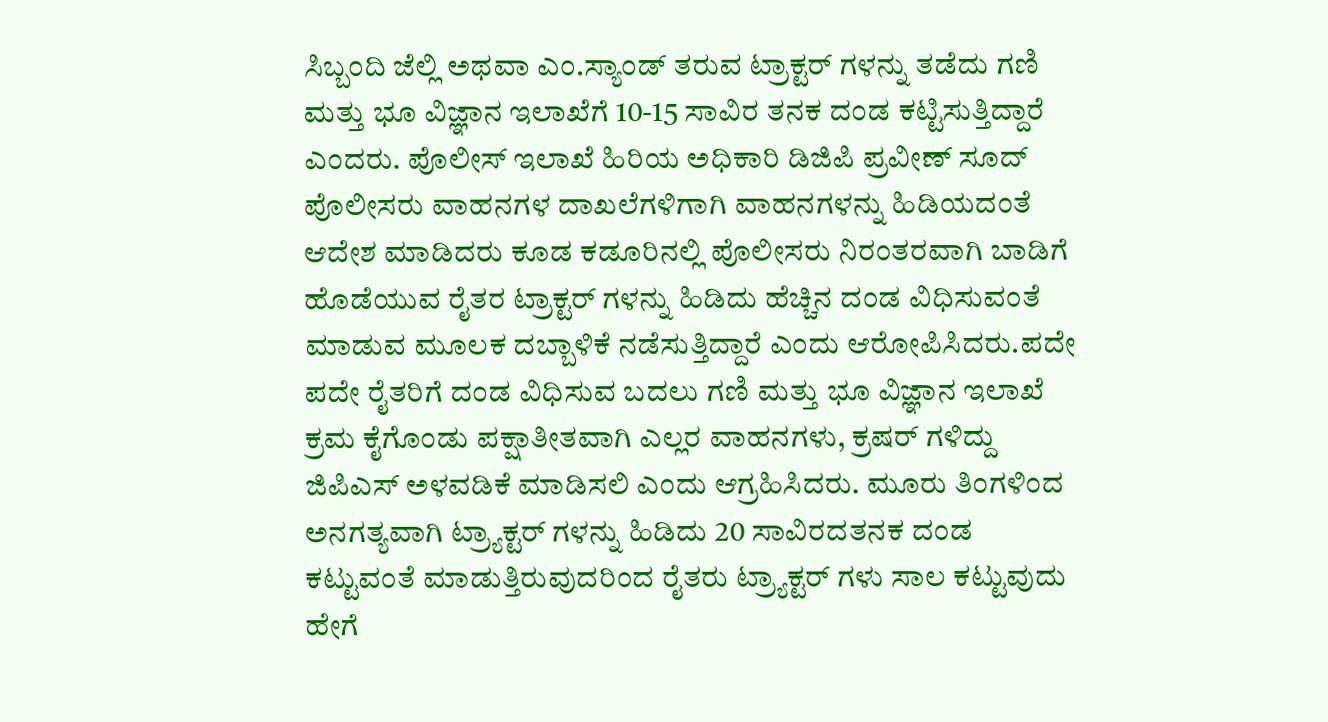ಸಿಬ್ಬಂದಿ ಜೆಲ್ಲಿ ಅಥವಾ ಎಂ.ಸ್ಯಾಂಡ್ ತರುವ ಟ್ರಾಕ್ಟರ್ ಗಳನ್ನು ತಡೆದು ಗಣಿ ಮತ್ತು ಭೂ ವಿಜ್ಞಾನ ಇಲಾಖೆಗೆ 10-15 ಸಾವಿರ ತನಕ ದಂಡ ಕಟ್ಟಿಸುತ್ತಿದ್ದಾರೆ ಎಂದರು. ಪೊಲೀಸ್‌ ಇಲಾಖೆ ಹಿರಿಯ ಅಧಿಕಾರಿ ಡಿಜಿಪಿ ಪ್ರವೀಣ್ ಸೂದ್ ಪೊಲೀಸರು ವಾಹನಗಳ ದಾಖಲೆಗಳಿಗಾಗಿ ವಾಹನಗಳನ್ನು ಹಿಡಿಯದಂತೆ ಆದೇಶ ಮಾಡಿದರು ಕೂಡ ಕಡೂರಿನಲ್ಲಿ ಪೊಲೀಸರು ನಿರಂತರವಾಗಿ ಬಾಡಿಗೆ ಹೊಡೆಯುವ ರೈತರ ಟ್ರಾಕ್ಟರ್ ಗಳನ್ನು ಹಿಡಿದು ಹೆಚ್ಚಿನ ದಂಡ ವಿಧಿಸುವಂತೆ ಮಾಡುವ ಮೂಲಕ ದಬ್ಬಾಳಿಕೆ ನಡೆಸುತ್ತಿದ್ದಾರೆ ಎಂದು ಆರೋಪಿಸಿದರು.ಪದೇ ಪದೇ ರೈತರಿಗೆ ದಂಡ ವಿಧಿಸುವ ಬದಲು ಗಣಿ ಮತ್ತು ಭೂ ವಿಜ್ಞಾನ ಇಲಾಖೆ ಕ್ರಮ ಕೈಗೊಂಡು ಪಕ್ಷಾತೀತವಾಗಿ ಎಲ್ಲರ ವಾಹನಗಳು, ಕ್ರಷರ್ ಗಳಿದ್ದು ಜಿಪಿಎಸ್ ಅಳವಡಿಕೆ ಮಾಡಿಸಲಿ ಎಂದು ಆಗ್ರಹಿಸಿದರು. ಮೂರು ತಿಂಗಳಿಂದ ಅನಗತ್ಯವಾಗಿ ಟ್ರ್ಯಾಕ್ಟರ್ ಗಳನ್ನು ಹಿಡಿದು 20 ಸಾವಿರದತನಕ ದಂಡ ಕಟ್ಟುವಂತೆ ಮಾಡುತ್ತಿರುವುದರಿಂದ ರೈತರು ಟ್ರ್ಯಾಕ್ಟರ್ ಗಳು ಸಾಲ ಕಟ್ಟುವುದು ಹೇಗೆ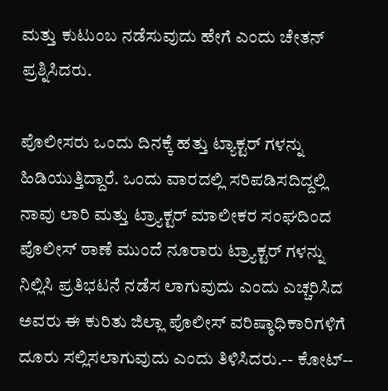ಮತ್ತು ಕುಟುಂಬ ನಡೆಸುವುದು ಹೇಗೆ ಎಂದು ಚೇತನ್ ಪ್ರಶ್ನಿಸಿದರು.

ಪೊಲೀಸರು ಒಂದು ದಿನಕ್ಕೆ ಹತ್ತು ಟ್ಯಾಕ್ಟರ್ ಗಳನ್ನು ಹಿಡಿಯುತ್ತಿದ್ದಾರೆ. ಒಂದು ವಾರದಲ್ಲಿ ಸರಿಪಡಿಸದಿದ್ದಲ್ಲಿ ನಾವು ಲಾರಿ ಮತ್ತು ಟ್ರ್ಯಾಕ್ಟರ್ ಮಾಲೀಕರ ಸಂಘದಿಂದ ಪೊಲೀಸ್ ಠಾಣೆ ಮುಂದೆ ನೂರಾರು ಟ್ರ್ಯಾಕ್ಟರ್ ಗಳನ್ನು ನಿಲ್ಲಿಸಿ ಪ್ರತಿಭಟನೆ ನಡೆಸ ಲಾಗುವುದು ಎಂದು ಎಚ್ಚರಿಸಿದ ಅವರು ಈ ಕುರಿತು ಜಿಲ್ಲಾ ಪೊಲೀಸ್ ವರಿಷ್ಠಾಧಿಕಾರಿಗಳಿಗೆ ದೂರು ಸಲ್ಲಿಸಲಾಗುವುದು ಎಂದು ತಿಳಿಸಿದರು.-- ಕೋಟ್‌--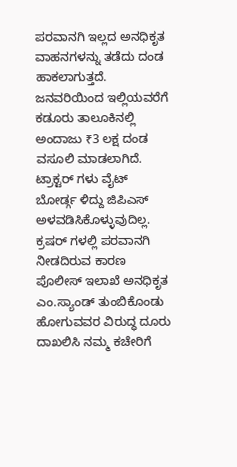ಪರವಾನಗಿ ಇಲ್ಲದ ಅನಧಿಕೃತ ವಾಹನಗಳನ್ನು ತಡೆದು ದಂಡ ಹಾಕಲಾಗುತ್ತದೆ. ಜನವರಿಯಿಂದ ಇಲ್ಲಿಯವರೆಗೆ ಕಡೂರು ತಾಲೂಕಿನಲ್ಲಿ ಅಂದಾಜು ₹3 ಲಕ್ಷ ದಂಡ ವಸೂಲಿ ಮಾಡಲಾಗಿದೆ. ಟ್ರಾಕ್ಟರ್ ಗಳು ವೈಟ್ ಬೋರ್ಡ್ಗ ಳಿದ್ದು ಜಿಪಿಎಸ್ ಅಳವಡಿಸಿಕೊಳ್ಳುವುದಿಲ್ಲ. ಕ್ರಷರ್ ಗಳಲ್ಲಿ ಪರವಾನಗಿ ನೀಡದಿರುವ ಕಾರಣ ಪೊಲೀಸ್ ಇಲಾಖೆ ಅನಧಿಕೃತ ಎಂ.ಸ್ಯಾಂಡ್ ತುಂಬಿಕೊಂಡು ಹೋಗುವವರ ವಿರುದ್ಧ ದೂರು ದಾಖಲಿಸಿ ನಮ್ಮ ಕಚೇರಿಗೆ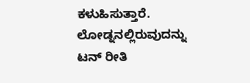ಕಳುಹಿಸುತ್ತಾರೆ. ಲೋಡ್ನನಲ್ಲಿರುವುದನ್ನು ಟನ್ ರೀತಿ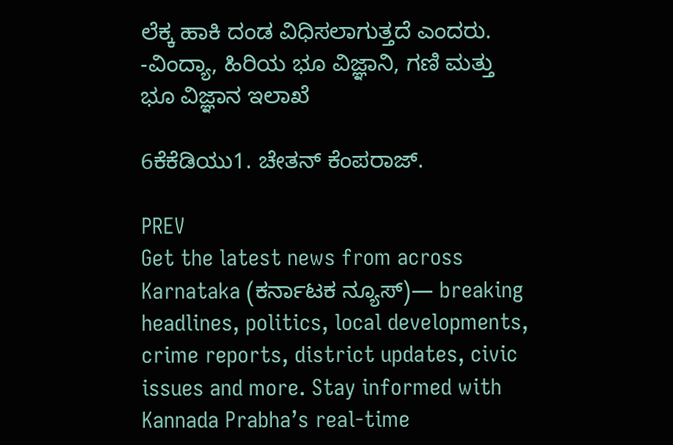ಲೆಕ್ಕ ಹಾಕಿ ದಂಡ ವಿಧಿಸಲಾಗುತ್ತದೆ ಎಂದರು. -ವಿಂದ್ಯಾ, ಹಿರಿಯ ಭೂ ವಿಜ್ಞಾನಿ, ಗಣಿ ಮತ್ತು ಭೂ ವಿಜ್ಞಾನ ಇಲಾಖೆ

6ಕೆಕೆಡಿಯು1. ಚೇತನ್ ಕೆಂಪರಾಜ್.

PREV
Get the latest news from across Karnataka (ಕರ್ನಾಟಕ ನ್ಯೂಸ್)— breaking headlines, politics, local developments, crime reports, district updates, civic issues and more. Stay informed with Kannada Prabha’s real‑time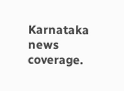Karnataka news coverage.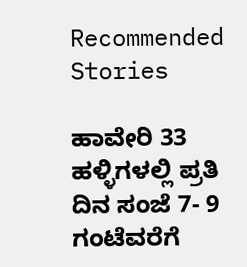Recommended Stories

ಹಾವೇರಿ 33 ಹಳ್ಳಿಗಳಲ್ಲಿ ಪ್ರತಿ ದಿನ ಸಂಜೆ 7- 9 ಗಂಟೆವರೆಗೆ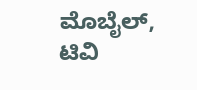ಮೊಬೈಲ್‌, ಟಿವಿ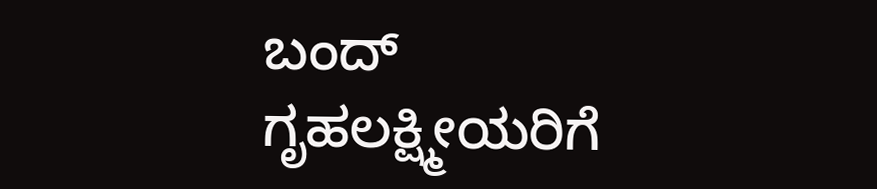ಬಂದ್‌
ಗೃಹಲಕ್ಷ್ಮೀಯರಿಗೆ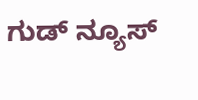ಗುಡ್ ನ್ಯೂಸ್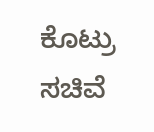ಕೊಟ್ರು ಸಚಿವೆ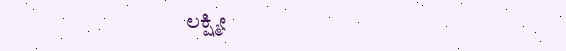ಲಕ್ಷ್ಮೀ